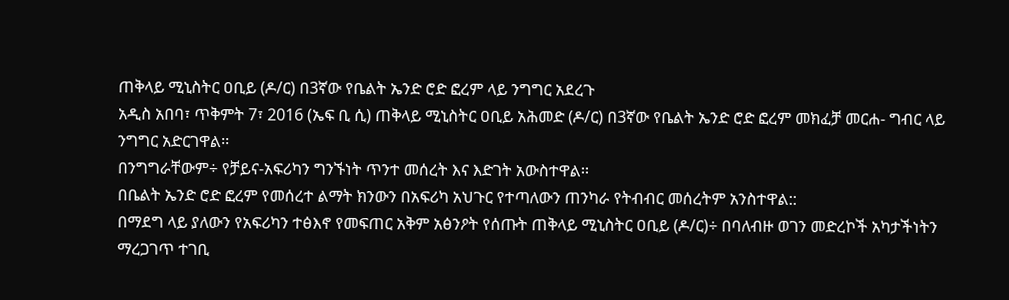ጠቅላይ ሚኒስትር ዐቢይ (ዶ/ር) በ3ኛው የቤልት ኤንድ ሮድ ፎረም ላይ ንግግር አደረጉ
አዲስ አበባ፣ ጥቅምት 7፣ 2016 (ኤፍ ቢ ሲ) ጠቅላይ ሚኒስትር ዐቢይ አሕመድ (ዶ/ር) በ3ኛው የቤልት ኤንድ ሮድ ፎረም መክፈቻ መርሐ- ግብር ላይ ንግግር አድርገዋል፡፡
በንግግራቸውም÷ የቻይና-አፍሪካን ግንኙነት ጥንተ መሰረት እና እድገት አውስተዋል፡፡
በቤልት ኤንድ ሮድ ፎረም የመሰረተ ልማት ክንውን በአፍሪካ አህጉር የተጣለውን ጠንካራ የትብብር መሰረትም አንስተዋል::
በማደግ ላይ ያለውን የአፍሪካን ተፅእኖ የመፍጠር አቅም አፅንዖት የሰጡት ጠቅላይ ሚኒስትር ዐቢይ (ዶ/ር)÷ በባለብዙ ወገን መድረኮች አካታችነትን ማረጋገጥ ተገቢ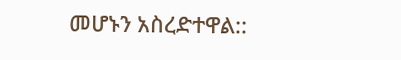መሆኑን አስረድተዋል::